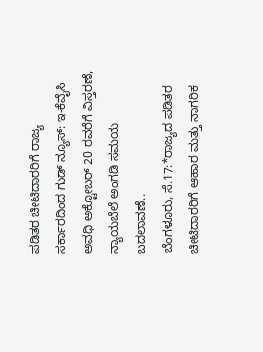ಪಡಿತರ ಚೀಟಿದಾರರಿಗೆ ರಾಜ್ಯ ಸರ್ಕಾರದಿಂದ ಗುಡ್ ನ್ಯೂಸ್: ಇ-ಕೆವೈಸಿ ಅವಧಿ ಅಕ್ಟೋಬರ್ 20 ರವರೆಗೆ ವಿಸ್ತರಣೆ, ನ್ಯಾಯಬೆಲೆ ಅಂಗಡಿ ಸಮಯ ಬದಲಾವಣೆ..
ಬೆಂಗಳೂರು, ಸೆ.17:*ರಾಜ್ಯದ ಪಡಿತರ ಚೀಟಿದಾರರಿಗೆ ಆಹಾರ ಮತ್ತು ನಾಗರಿಕ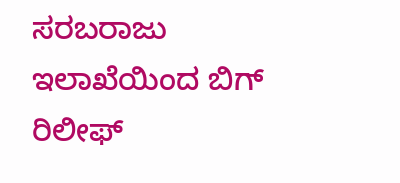ಸರಬರಾಜು ಇಲಾಖೆಯಿಂದ ಬಿಗ್ ರಿಲೀಫ್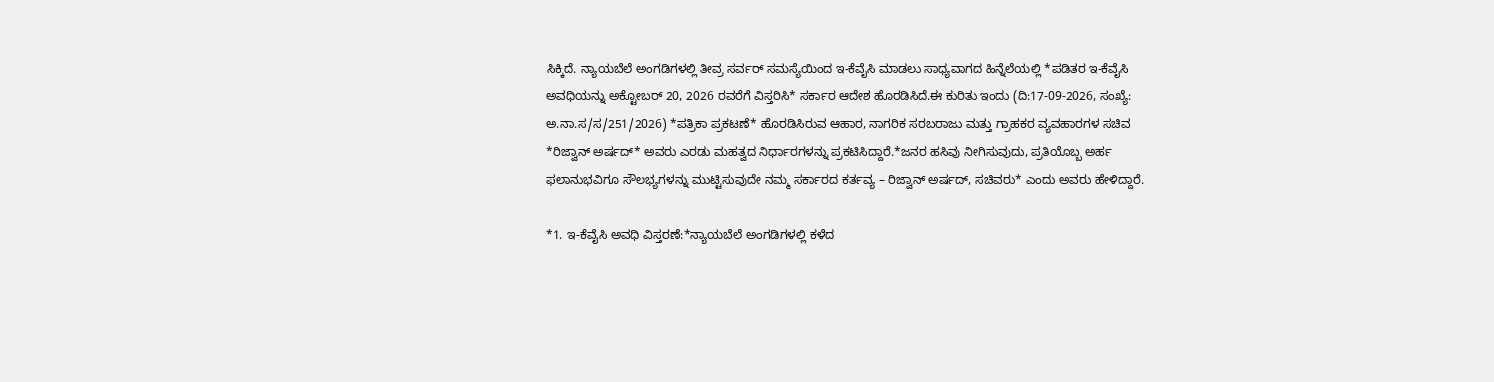ಸಿಕ್ಕಿದೆ. ನ್ಯಾಯಬೆಲೆ ಅಂಗಡಿಗಳಲ್ಲಿ ತೀವ್ರ ಸರ್ವರ್ ಸಮಸ್ಯೆಯಿಂದ ಇ-ಕೆವೈಸಿ ಮಾಡಲು ಸಾಧ್ಯವಾಗದ ಹಿನ್ನೆಲೆಯಲ್ಲಿ *ಪಡಿತರ ಇ-ಕೆವೈಸಿ ಅವಧಿಯನ್ನು ಅಕ್ಟೋಬರ್ 20, 2026 ರವರೆಗೆ ವಿಸ್ತರಿಸಿ* ಸರ್ಕಾರ ಆದೇಶ ಹೊರಡಿಸಿದೆ.ಈ ಕುರಿತು ಇಂದು (ದಿ:17-09-2026, ಸಂಖ್ಯೆ: ಅ.ನಾ.ಸ/ಸ/251/2026) *ಪತ್ರಿಕಾ ಪ್ರಕಟಣೆ* ಹೊರಡಿಸಿರುವ ಆಹಾರ, ನಾಗರಿಕ ಸರಬರಾಜು ಮತ್ತು ಗ್ರಾಹಕರ ವ್ಯವಹಾರಗಳ ಸಚಿವ *ರಿಜ್ವಾನ್ ಅರ್ಷದ್* ಅವರು ಎರಡು ಮಹತ್ವದ ನಿರ್ಧಾರಗಳನ್ನು ಪ್ರಕಟಿಸಿದ್ದಾರೆ.*ಜನರ ಹಸಿವು ನೀಗಿಸುವುದು, ಪ್ರತಿಯೊಬ್ಬ ಅರ್ಹ ಫಲಾನುಭವಿಗೂ ಸೌಲಭ್ಯಗಳನ್ನು ಮುಟ್ಟಿಸುವುದೇ ನಮ್ಮ ಸರ್ಕಾರದ ಕರ್ತವ್ಯ – ರಿಜ್ವಾನ್ ಅರ್ಷದ್, ಸಚಿವರು* ಎಂದು ಅವರು ಹೇಳಿದ್ದಾರೆ.

*1. ಇ-ಕೆವೈಸಿ ಅವಧಿ ವಿಸ್ತರಣೆ:*ನ್ಯಾಯಬೆಲೆ ಅಂಗಡಿಗಳಲ್ಲಿ ಕಳೆದ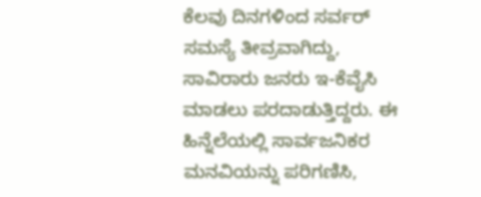ಕೆಲವು ದಿನಗಳಿಂದ ಸರ್ವರ್ ಸಮಸ್ಯೆ ತೀವ್ರವಾಗಿದ್ದು, ಸಾವಿರಾರು ಜನರು ಇ-ಕೆವೈಸಿ ಮಾಡಲು ಪರದಾಡುತ್ತಿದ್ದರು. ಈ ಹಿನ್ನೆಲೆಯಲ್ಲಿ ಸಾರ್ವಜನಿಕರ ಮನವಿಯನ್ನು ಪರಿಗಣಿಸಿ,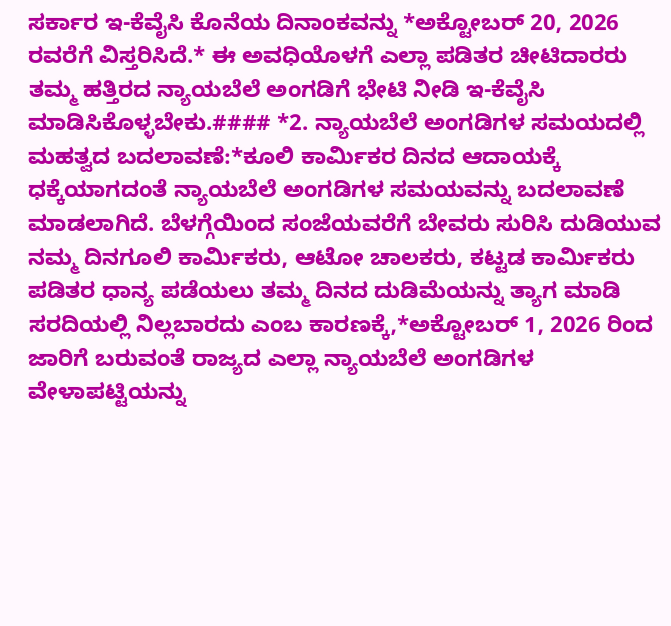ಸರ್ಕಾರ ಇ-ಕೆವೈಸಿ ಕೊನೆಯ ದಿನಾಂಕವನ್ನು *ಅಕ್ಟೋಬರ್ 20, 2026 ರವರೆಗೆ ವಿಸ್ತರಿಸಿದೆ.* ಈ ಅವಧಿಯೊಳಗೆ ಎಲ್ಲಾ ಪಡಿತರ ಚೀಟಿದಾರರು ತಮ್ಮ ಹತ್ತಿರದ ನ್ಯಾಯಬೆಲೆ ಅಂಗಡಿಗೆ ಭೇಟಿ ನೀಡಿ ಇ-ಕೆವೈಸಿ ಮಾಡಿಸಿಕೊಳ್ಳಬೇಕು.#### *2. ನ್ಯಾಯಬೆಲೆ ಅಂಗಡಿಗಳ ಸಮಯದಲ್ಲಿ ಮಹತ್ವದ ಬದಲಾವಣೆ:*ಕೂಲಿ ಕಾರ್ಮಿಕರ ದಿನದ ಆದಾಯಕ್ಕೆ ಧಕ್ಕೆಯಾಗದಂತೆ ನ್ಯಾಯಬೆಲೆ ಅಂಗಡಿಗಳ ಸಮಯವನ್ನು ಬದಲಾವಣೆ ಮಾಡಲಾಗಿದೆ. ಬೆಳಗ್ಗೆಯಿಂದ ಸಂಜೆಯವರೆಗೆ ಬೇವರು ಸುರಿಸಿ ದುಡಿಯುವ ನಮ್ಮ ದಿನಗೂಲಿ ಕಾರ್ಮಿಕರು, ಆಟೋ ಚಾಲಕರು, ಕಟ್ಟಡ ಕಾರ್ಮಿಕರು ಪಡಿತರ ಧಾನ್ಯ ಪಡೆಯಲು ತಮ್ಮ ದಿನದ ದುಡಿಮೆಯನ್ನು ತ್ಯಾಗ ಮಾಡಿ ಸರದಿಯಲ್ಲಿ ನಿಲ್ಲಬಾರದು ಎಂಬ ಕಾರಣಕ್ಕೆ,*ಅಕ್ಟೋಬರ್ 1, 2026 ರಿಂದ ಜಾರಿಗೆ ಬರುವಂತೆ ರಾಜ್ಯದ ಎಲ್ಲಾ ನ್ಯಾಯಬೆಲೆ ಅಂಗಡಿಗಳ ವೇಳಾಪಟ್ಟಿಯನ್ನು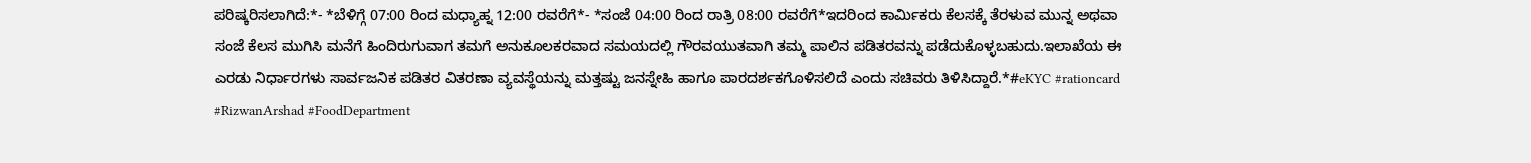ಪರಿಷ್ಕರಿಸಲಾಗಿದೆ:*- *ಬೆಳಿಗ್ಗೆ 07:00 ರಿಂದ ಮಧ್ಯಾಹ್ನ 12:00 ರವರೆಗೆ*- *ಸಂಜೆ 04:00 ರಿಂದ ರಾತ್ರಿ 08:00 ರವರೆಗೆ*ಇದರಿಂದ ಕಾರ್ಮಿಕರು ಕೆಲಸಕ್ಕೆ ತೆರಳುವ ಮುನ್ನ ಅಥವಾ ಸಂಜೆ ಕೆಲಸ ಮುಗಿಸಿ ಮನೆಗೆ ಹಿಂದಿರುಗುವಾಗ ತಮಗೆ ಅನುಕೂಲಕರವಾದ ಸಮಯದಲ್ಲಿ ಗೌರವಯುತವಾಗಿ ತಮ್ಮ ಪಾಲಿನ ಪಡಿತರವನ್ನು ಪಡೆದುಕೊಳ್ಳಬಹುದು.ಇಲಾಖೆಯ ಈ ಎರಡು ನಿರ್ಧಾರಗಳು ಸಾರ್ವಜನಿಕ ಪಡಿತರ ವಿತರಣಾ ವ್ಯವಸ್ಥೆಯನ್ನು ಮತ್ತಷ್ಟು ಜನಸ್ನೇಹಿ ಹಾಗೂ ಪಾರದರ್ಶಕಗೊಳಿಸಲಿದೆ ಎಂದು ಸಚಿವರು ತಿಳಿಸಿದ್ದಾರೆ.*#eKYC #rationcard #RizwanArshad #FoodDepartment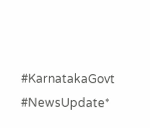#KarnatakaGovt #NewsUpdate*